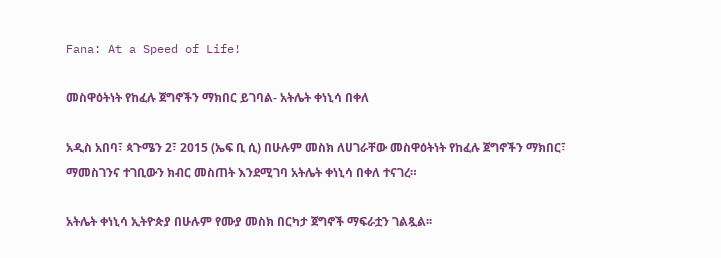Fana: At a Speed of Life!

መስዋዕትነት የከፈሉ ጀግኖችን ማክበር ይገባል- አትሌት ቀነኒሳ በቀለ

አዲስ አበባ፣ ጳጉሜን 2፣ 2015 (ኤፍ ቢ ሲ) በሁሉም መስክ ለሀገራቸው መስዋዕትነት የከፈሉ ጀግኖችን ማክበር፣ ማመስገንና ተገቢውን ክብር መስጠት እንደሚገባ አትሌት ቀነኒሳ በቀለ ተናገረ።

አትሌት ቀነኒሳ ኢትዮጵያ በሁሉም የሙያ መስክ በርካታ ጀግኖች ማፍራቷን ገልጿል፡፡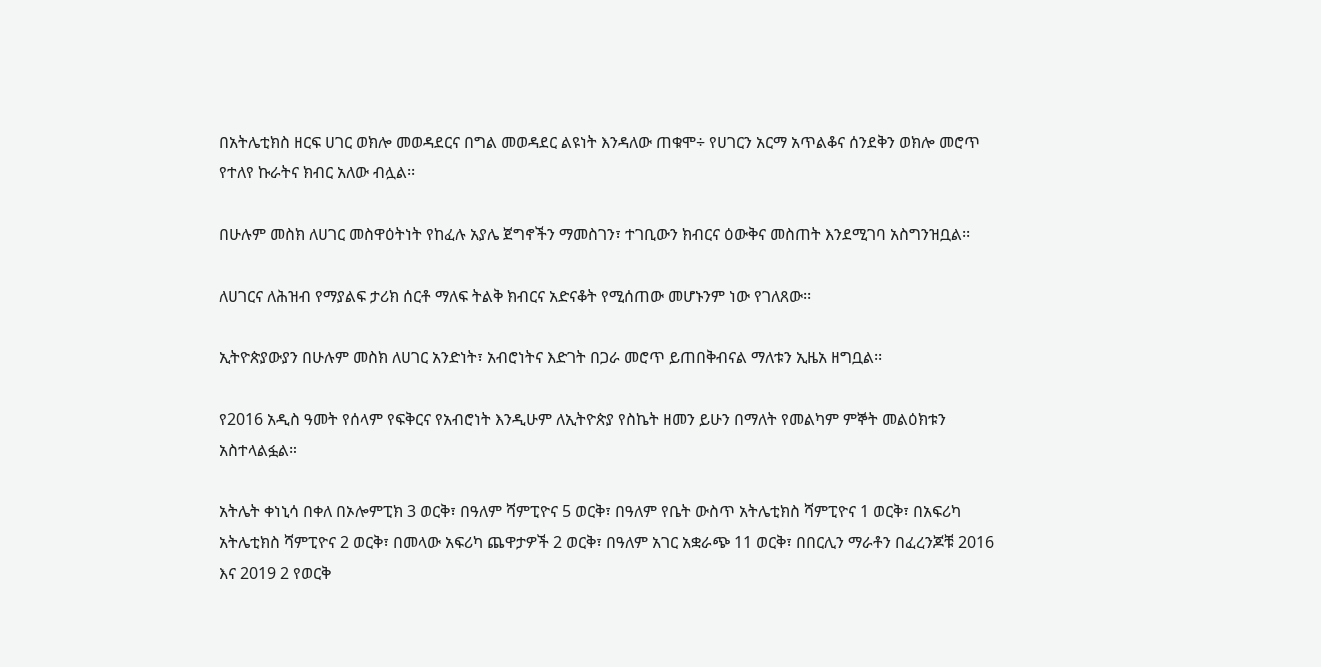በአትሌቲክስ ዘርፍ ሀገር ወክሎ መወዳደርና በግል መወዳደር ልዩነት እንዳለው ጠቁሞ÷ የሀገርን አርማ አጥልቆና ሰንደቅን ወክሎ መሮጥ የተለየ ኩራትና ክብር አለው ብሏል፡፡

በሁሉም መስክ ለሀገር መስዋዕትነት የከፈሉ አያሌ ጀግኖችን ማመስገን፣ ተገቢውን ክብርና ዕውቅና መስጠት እንደሚገባ አስግንዝቧል፡፡

ለሀገርና ለሕዝብ የማያልፍ ታሪክ ሰርቶ ማለፍ ትልቅ ክብርና አድናቆት የሚሰጠው መሆኑንም ነው የገለጸው፡፡

ኢትዮጵያውያን በሁሉም መስክ ለሀገር አንድነት፣ አብሮነትና እድገት በጋራ መሮጥ ይጠበቅብናል ማለቱን ኢዜአ ዘግቧል፡፡

የ2016 አዲስ ዓመት የሰላም የፍቅርና የአብሮነት እንዲሁም ለኢትዮጵያ የስኬት ዘመን ይሁን በማለት የመልካም ምኞት መልዕክቱን አስተላልፏል።

አትሌት ቀነኒሳ በቀለ በኦሎምፒክ 3 ወርቅ፣ በዓለም ሻምፒዮና 5 ወርቅ፣ በዓለም የቤት ውስጥ አትሌቲክስ ሻምፒዮና 1 ወርቅ፣ በአፍሪካ አትሌቲክስ ሻምፒዮና 2 ወርቅ፣ በመላው አፍሪካ ጨዋታዎች 2 ወርቅ፣ በዓለም አገር አቋራጭ 11 ወርቅ፣ በበርሊን ማራቶን በፈረንጆቹ 2016 እና 2019 2 የወርቅ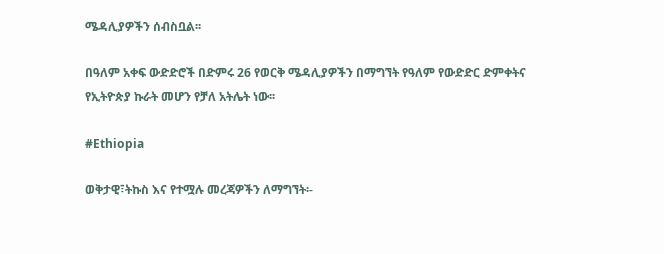ሜዳሊያዎችን ሰብስቧል፡፡

በዓለም አቀፍ ውድድሮች በድምሩ 26 የወርቅ ሜዳሊያዎችን በማግኘት የዓለም የውድድር ድምቀትና የኢትዮጵያ ኩራት መሆን የቻለ አትሌት ነው፡፡

#Ethiopia

ወቅታዊ፣ትኩስ እና የተሟሉ መረጃዎችን ለማግኘት፡-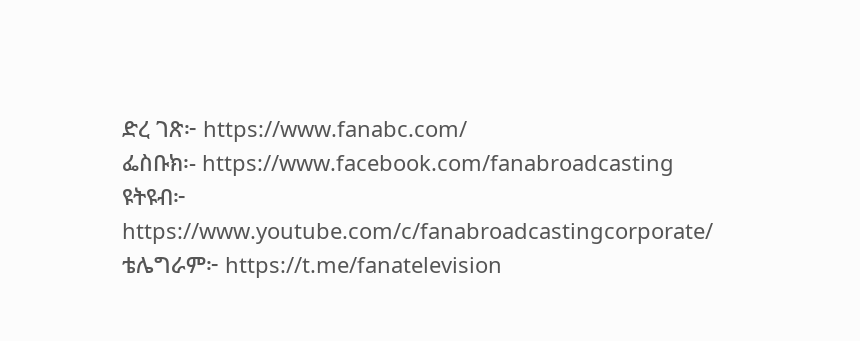ድረ ገጽ፦ https://www.fanabc.com/
ፌስቡክ፡- https://www.facebook.com/fanabroadcasting
ዩትዩብ፦ https://www.youtube.com/c/fanabroadcastingcorporate/
ቴሌግራም፦ https://t.me/fanatelevision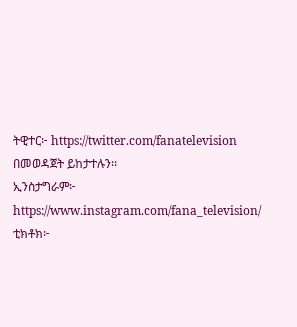ትዊተር፦ https://twitter.com/fanatelevision በመወዳጀት ይከታተሉን፡፡
ኢንስታግራም፦ https://www.instagram.com/fana_television/
ቲክቶክ፦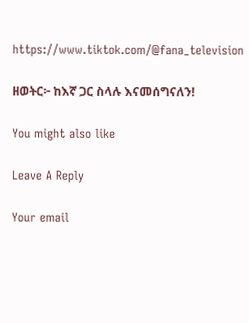https://www.tiktok.com/@fana_television

ዘወትር፦ ከእኛ ጋር ስላሉ እናመሰግናለን!

You might also like

Leave A Reply

Your email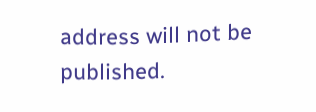address will not be published.